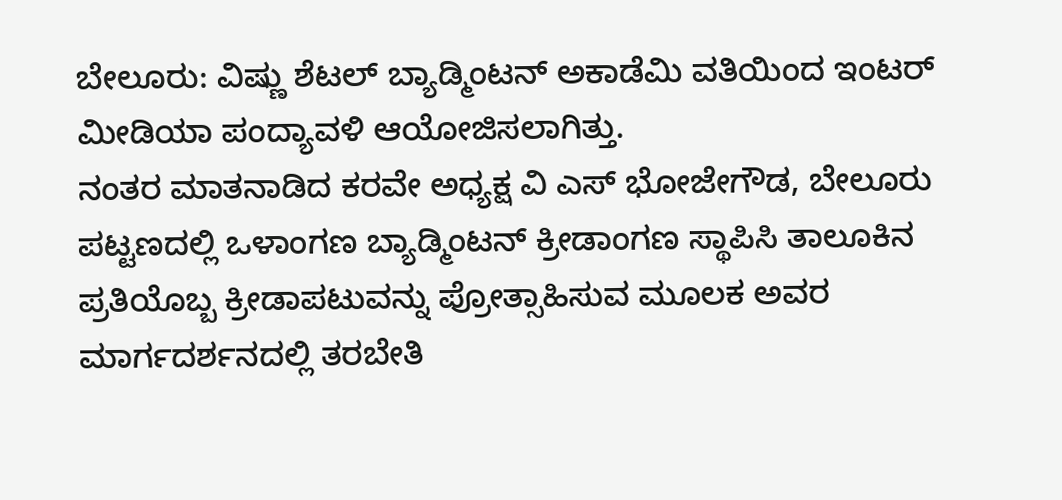ಬೇಲೂರು: ವಿಷ್ಣು ಶೆಟಲ್ ಬ್ಯಾಡ್ಮಿಂಟನ್ ಅಕಾಡೆಮಿ ವತಿಯಿಂದ ಇಂಟರ್ ಮೀಡಿಯಾ ಪಂದ್ಯಾವಳಿ ಆಯೋಜಿಸಲಾಗಿತ್ತು.
ನಂತರ ಮಾತನಾಡಿದ ಕರವೇ ಅಧ್ಯಕ್ಷ ವಿ ಎಸ್ ಭೋಜೇಗೌಡ, ಬೇಲೂರು ಪಟ್ಟಣದಲ್ಲಿ ಒಳಾಂಗಣ ಬ್ಯಾಡ್ಮಿಂಟನ್ ಕ್ರೀಡಾಂಗಣ ಸ್ಥಾಪಿಸಿ ತಾಲೂಕಿನ ಪ್ರತಿಯೊಬ್ಬ ಕ್ರೀಡಾಪಟುವನ್ನು ಪ್ರೋತ್ಸಾಹಿಸುವ ಮೂಲಕ ಅವರ ಮಾರ್ಗದರ್ಶನದಲ್ಲಿ ತರಬೇತಿ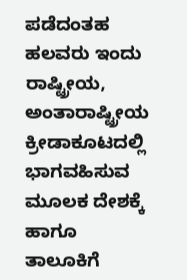ಪಡೆದಂತಹ ಹಲವರು ಇಂದು ರಾಷ್ಟ್ರೀಯ, ಅಂತಾರಾಷ್ಟ್ರೀಯ ಕ್ರೀಡಾಕೂಟದಲ್ಲಿ ಭಾಗವಹಿಸುವ ಮೂಲಕ ದೇಶಕ್ಕೆ ಹಾಗೂ ತಾಲೂಕಿಗೆ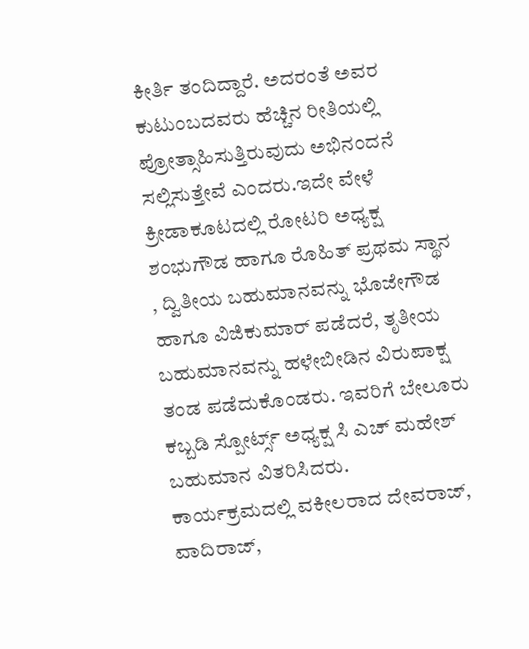ಕೀರ್ತಿ ತಂದಿದ್ದಾರೆ. ಅದರಂತೆ ಅವರ ಕುಟುಂಬದವರು ಹೆಚ್ಚಿನ ರೀತಿಯಲ್ಲಿ ಪ್ರೋತ್ಸಾಹಿಸುತ್ತಿರುವುದು ಅಭಿನಂದನೆ ಸಲ್ಲಿಸುತ್ತೇವೆ ಎಂದರು.ಇದೇ ವೇಳೆ ಕ್ರೀಡಾಕೂಟದಲ್ಲಿ ರೋಟರಿ ಅಧ್ಯಕ್ಷ ಶಂಭುಗೌಡ ಹಾಗೂ ರೊಹಿತ್ ಪ್ರಥಮ ಸ್ಥಾನ , ದ್ವಿತೀಯ ಬಹುಮಾನವನ್ನು ಭೊಜೇಗೌಡ ಹಾಗೂ ವಿಜಿಕುಮಾರ್ ಪಡೆದರೆ, ತೃತೀಯ ಬಹುಮಾನವನ್ನು ಹಳೇಬೀಡಿನ ವಿರುಪಾಕ್ಷ ತಂಡ ಪಡೆದುಕೊಂಡರು. ಇವರಿಗೆ ಬೇಲೂರು ಕಬ್ಬಡಿ ಸ್ಪೋರ್ಟ್ಸ್ ಅಧ್ಯಕ್ಷ ಸಿ ಎಚ್ ಮಹೇಶ್ ಬಹುಮಾನ ವಿತರಿಸಿದರು.
ಕಾರ್ಯಕ್ರಮದಲ್ಲಿ ವಕೀಲರಾದ ದೇವರಾಜ್, ವಾದಿರಾಜ್,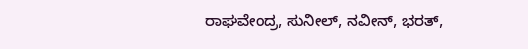ರಾಘವೇಂದ್ರ, ಸುನೀಲ್, ನವೀನ್, ಭರತ್,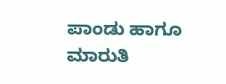ಪಾಂಡು ಹಾಗೂ ಮಾರುತಿ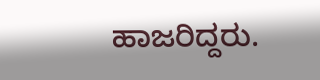ಹಾಜರಿದ್ದರು.